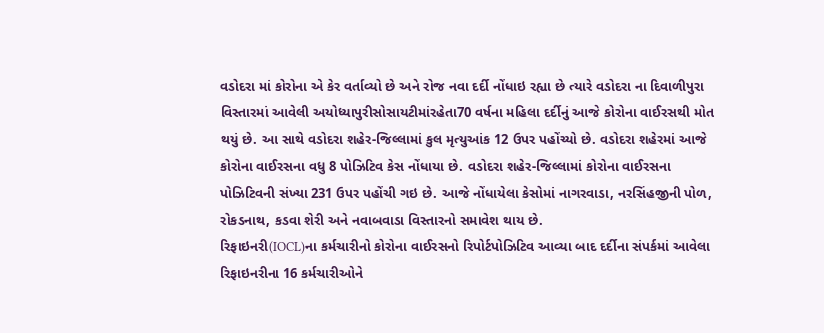વડોદરા માં કોરોના એ કેર વર્તાવ્યો છે અને રોજ નવા દર્દી નોંધાઇ રહ્યા છે ત્યારે વડોદરા ના દિવાળીપુરા વિસ્તારમાં આવેલી અયોધ્યાપુરીસોસાયટીમાંરહેતા70 વર્ષના મહિલા દર્દીનું આજે કોરોના વાઈરસથી મોત થયું છે. આ સાથે વડોદરા શહેર-જિલ્લામાં કુલ મૃત્યુઆંક 12 ઉપર પહોંચ્યો છે. વડોદરા શહેરમાં આજે કોરોના વાઈરસના વધુ 8 પોઝિટિવ કેસ નોંધાયા છે. વડોદરા શહેર-જિલ્લામાં કોરોના વાઈરસના પોઝિટિવની સંખ્યા 231 ઉપર પહોંચી ગઇ છે. આજે નોંધાયેલા કેસોમાં નાગરવાડા, નરસિંહજીની પોળ, રોકડનાથ, કડવા શેરી અને નવાબવાડા વિસ્તારનો સમાવેશ થાય છે.
રિફાઇનરી(IOCL)ના કર્મચારીનો કોરોના વાઈરસનો રિપોર્ટપોઝિટિવ આવ્યા બાદ દર્દીના સંપર્કમાં આવેલા રિફાઇનરીના 16 કર્મચારીઓને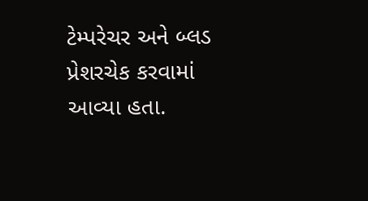ટેમ્પરેચર અને બ્લડ પ્રેશરચેક કરવામાં આવ્યા હતા.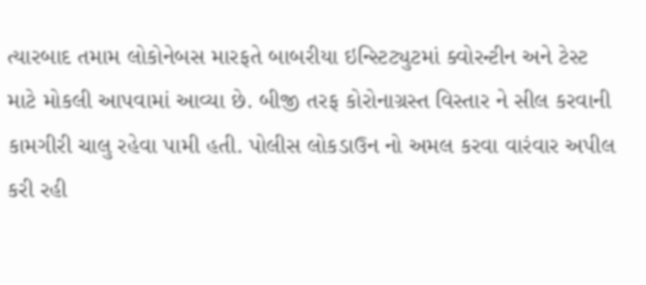ત્યારબાદ તમામ લોકોનેબસ મારફતે બાબરીયા ઇન્સ્ટિટ્યુટમાં ક્વોરન્ટીન અને ટેસ્ટ માટે મોકલી આપવામાં આવ્યા છે. બીજી તરફ કોરોનાગ્રસ્ત વિસ્તાર ને સીલ કરવાની કામગીરી ચાલુ રહેવા પામી હતી. પોલીસ લોકડાઉન નો અમલ કરવા વારંવાર અપીલ કરી રહી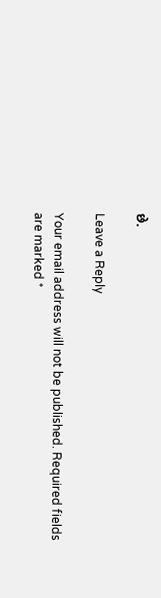છે.

Leave a Reply

Your email address will not be published. Required fields are marked *